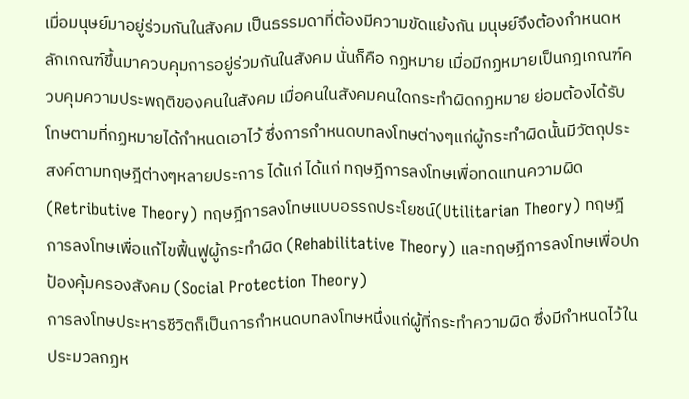เมื่อมนุษย์มาอยู่ร่วมกันในสังคม เป็นธรรมดาที่ต้องมีความขัดแย้งกัน มนุษย์จึงต้องกำหนดหลักเกณฑ์ขึ้นมาควบคุมการอยู่ร่วมกันในสังคม นั่นก็คือ กฏหมาย เมื่อมีกฏหมายเป็นกฎเกณฑ์ควบคุมความประพฤติของคนในสังคม เมื่อคนในสังคมคนใดกระทำผิดกฏหมาย ย่อมต้องได้รับโทษตามที่กฏหมายได้กำหนดเอาไว้ ซึ่งการกำหนดบทลงโทษต่างๆแก่ผู้กระทำผิดนั้นมีวัตถุประสงค์ตามทฤษฎีต่างๆหลายประการ ได้แก่ ได้แก่ ทฤษฎีการลงโทษเพื่อทดแทนความผิด (Retributive Theory) ทฤษฎีการลงโทษแบบอรรถประโยชน์(Utilitarian Theory) ทฤษฎีการลงโทษเพื่อแก้ไขฟื้นฟูผู้กระทำผิด (Rehabilitative Theory) และทฤษฎีการลงโทษเพื่อปกป้องคุ้มครองสังคม (Social Protection Theory)
การลงโทษประหารชีวิตก็เป็นการกำหนดบทลงโทษหนึ่งแก่ผู้ที่กระทำความผิด ซึ่งมีกำหนดไว้ในประมวลกฏห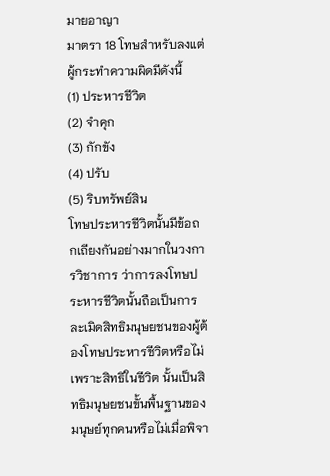มายอาญา
มาตรา 18 โทษสำหรับลงแต่ผู้กระทำความผิดมีดังนี้
(1) ประหารชีวิต
(2) จำคุก
(3) กักขัง
(4) ปรับ
(5) ริบทรัพย์สิน
โทษประหารชีวิตนั้นมีข้อถกเถียงกันอย่างมากในวงการวิชาการ ว่าการลงโทษประหารชีวิตนั้นถือเป็นการละเมิดสิทธิมนุษยชนของผู้ต้องโทษประหารชีวิตหรือไม่ เพราะสิทธิในชีวิต นั้นเป็นสิทธิมนุษยชนขั้นพื้นฐานของมนุษย์ทุกคนหรือไม่เมื่อพิจา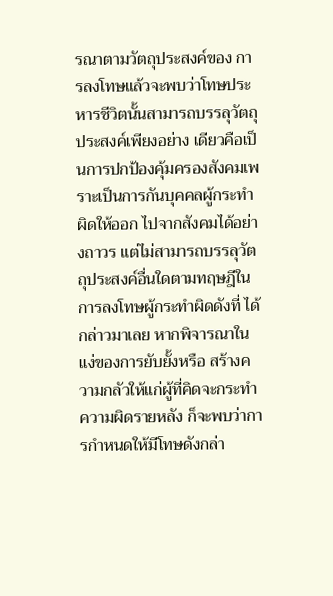รณาตามวัตถุประสงค์ของ การลงโทษแล้วจะพบว่าโทษประหารชีวิตนั้นสามารถบรรลุวัตถุประสงค์เพียงอย่าง เดียวคือเป็นการปกป้องคุ้มครองสังคมเพราะเป็นการกันบุคคลผู้กระทำผิดให้ออก ไปจากสังคมได้อย่างถาวร แต่ไม่สามารถบรรลุวัตถุประสงค์อื่นใดตามทฤษฎีในการลงโทษผู้กระทำผิดดังที่ ได้กล่าวมาเลย หากพิจารณาในแง่ของการยับยั้งหรือ สร้างความกลัวให้แก่ผู้ที่คิดจะกระทำความผิดรายหลัง ก็จะพบว่าการกำหนดให้มีโทษดังกล่า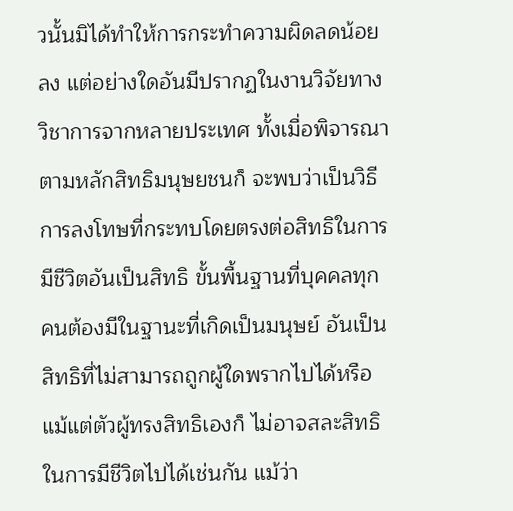วนั้นมิได้ทำให้การกระทำความผิดลดน้อยลง แต่อย่างใดอันมีปรากฏในงานวิจัยทางวิชาการจากหลายประเทศ ทั้งเมื่อพิจารณาตามหลักสิทธิมนุษยชนก็ จะพบว่าเป็นวิธีการลงโทษที่กระทบโดยตรงต่อสิทธิในการมีชีวิตอันเป็นสิทธิ ขั้นพื้นฐานที่บุคคลทุกคนต้องมีในฐานะที่เกิดเป็นมนุษย์ อันเป็นสิทธิที่ไม่สามารถถูกผู้ใดพรากไปได้หรือแม้แต่ตัวผู้ทรงสิทธิเองก็ ไม่อาจสละสิทธิในการมีชีวิตไปได้เช่นกัน แม้ว่า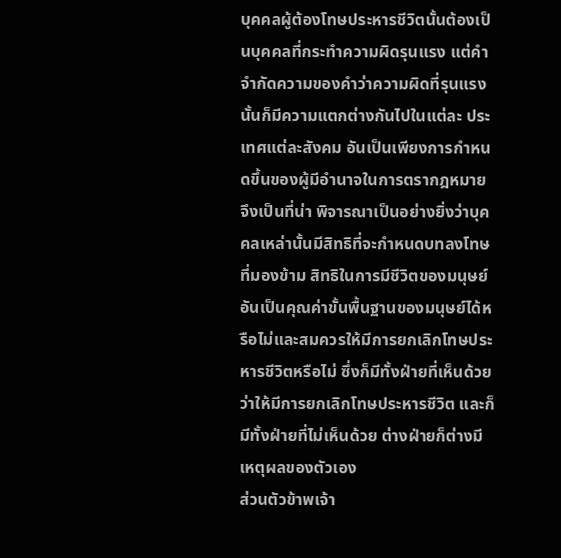บุคคลผู้ต้องโทษประหารชีวิตนั้นต้องเป็นบุคคลที่กระทำความผิดรุนแรง แต่คำจำกัดความของคำว่าความผิดที่รุนแรงนั้นก็มีความแตกต่างกันไปในแต่ละ ประเทศแต่ละสังคม อันเป็นเพียงการกำหนดขึ้นของผู้มีอำนาจในการตรากฎหมาย จึงเป็นที่น่า พิจารณาเป็นอย่างยิ่งว่าบุคคลเหล่านั้นมีสิทธิที่จะกำหนดบทลงโทษที่มองข้าม สิทธิในการมีชีวิตของมนุษย์อันเป็นคุณค่าขั้นพื้นฐานของมนุษย์ได้หรือไม่และสมควรให้มีการยกเลิกโทษประหารชีวิตหรือไม่ ซึ่งก็มีทั้งฝ่ายที่เห็นด้วยว่าให้มีการยกเลิกโทษประหารชีวิต และก็มีทั้งฝ่ายที่ไม่เห็นด้วย ต่างฝ่ายก็ต่างมีเหตุผลของตัวเอง
ส่วนตัวข้าพเจ้า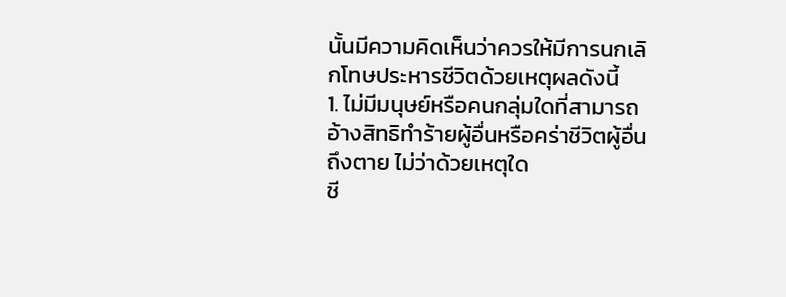นั้นมีความคิดเห็นว่าควรให้มีการนกเลิกโทษประหารชีวิตด้วยเหตุผลดังนี้
1. ไม่มีมนุษย์หรือคนกลุ่มใดที่สามารถอ้างสิทธิทำร้ายผู้อื่นหรือคร่าชีวิตผู้อื่นถึงตาย ไม่ว่าด้วยเหตุใด
ชี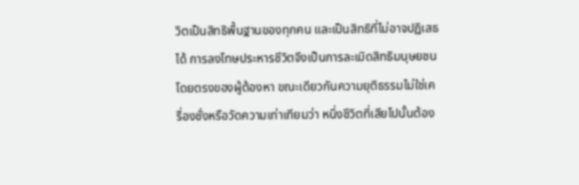วิตเป็นสิทธิพื้นฐานของทุกคน และเป็นสิทธิที่ไม่อาจปฏิเสธได้ การลงโทษประหารชีวิตจึงเป็นการละเมิดสิทธิมนุษยชนโดยตรงของผู้ต้องหา ขณะเดียวกันความยุติธรรมไม่ใช่เครื่องชั่งหรือวัดความเท่าเทียมว่า หนึ่งชีวิตที่เสียไปนั้นต้อง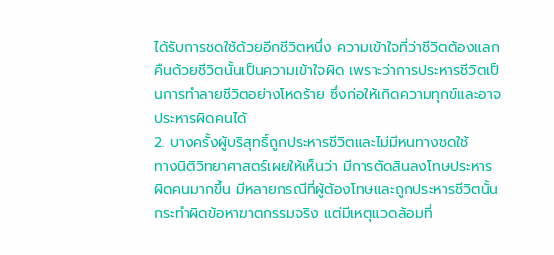ได้รับการชดใช้ด้วยอีกชีวิตหนึ่ง ความเข้าใจที่ว่าชีวิตต้องแลกคืนด้วยชีวิตนั้นเป็นความเข้าใจผิด เพราะว่าการประหารชีวิตเป็นการทำลายชีวิตอย่างโหดร้าย ซึ่งก่อให้เกิดความทุกข์และอาจประหารผิดคนได้
2. บางครั้งผู้บริสุทธิ์ถูกประหารชีวิตและไม่มีหนทางชดใช้
ทางนิติวิทยาศาสตร์เผยให้เห็นว่า มีการตัดสินลงโทษประหารผิดคนมากขึ้น มีหลายกรณีที่ผู้ต้องโทษและถูกประหารชีวิตนั้น กระทำผิดข้อหาฆาตกรรมจริง แต่มีเหตุแวดล้อมที่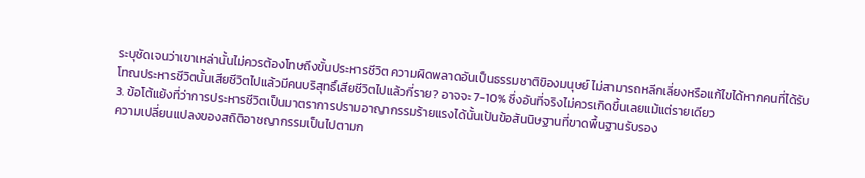ระบุชัดเจนว่าเขาเหล่านั้นไม่ควรต้องโทษถึงขั้นประหารชีวิต ความผิดพลาดอันเป็นธรรมชาติขิองมนุษย์ ไม่สามารถหลีกเลี่ยงหรือแก้ไขได้หากคนที่ได้รับโทณประหารชีวิตนั้นเสียชีวิตไปแล้วมีคนบริสุทธิ์เสียชีวิตไปแล้วกี่ราย? อาจจะ 7-10% ซึ่งอันที่จริงไม่ควรเกิดขึ้นเลยแม้แต่รายเดียว
3. ข้อโต้แย้งที่ว่าการประหารชีวิตเป็นมาตราการปรามอาญากรรมร้ายแรงได้นั้นเป้นข้อสันนิษฐานที่ขาดพื้นฐานรับรอง
ความเปลี่ยนแปลงของสถิติอาชญากรรมเป็นไปตามก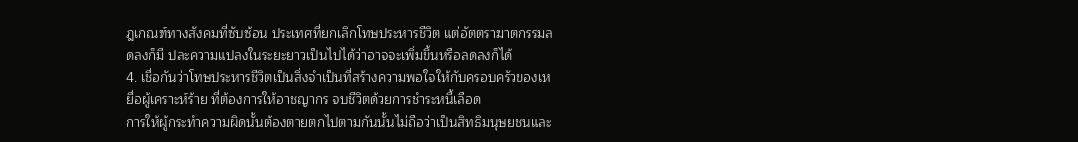ฎเกณฑ์ทางสังคมที่ซับซ้อน ประเทศที่ยกเลิกโทษประหารชีวิต แต่อัตตราฆาตกรรมลดลงก็มี ปละความแปลงในระยะยาวเป็นไปได้ว่าอาจจะเพิ่มขึ้นหรือลดลงก็ได้
4. เชื่อกันว่าโทษประหารชีวิตเป็นสิ่งจำเป็นที่สร้างความพอใจให้กับครอบครัวของเหยื่อผู้เคราะห์ร้าย ที่ต้องการให้อาชญากร จบชีวิตด้วยการชำระหนี้เลือด
การให้ผู้กระทำความผิดนั้นต้องตายตกไปตามกันนั้นไม่ถือว่าเป็นสิทธิมนุษยชนและ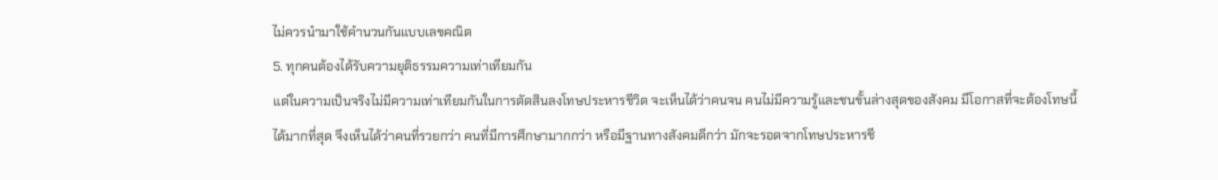ไม่ควรนำมาใช้คำนวนกันแบบเลขคณิต
5. ทุกคนต้องได้รับความยุติธรรมความเท่าเทียมกัน
แต่ในความเป็นจริงไม่มีความเท่าเทียมกันในการตัดสินลงโทษประหารชีวิต จะเห็นได้ว่าคนจน คนไม่มีความรู้และชนขั้นล่างสุดของสังคม มีโอกาสที่จะต้องโทษนี้ได้มากที่สุด จึงเห็นได้ว่าคนที่รวยกว่า คนที่มีการศึกษามากกว่า หรือมีฐานทางสังคมดีกว่า มักจะรอดจากโทษประหารชี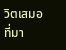วิตเสมอ
ที่มา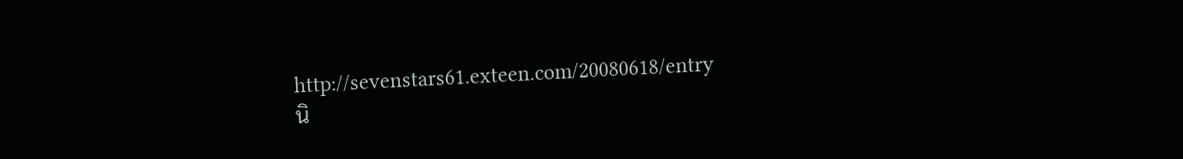http://sevenstars61.exteen.com/20080618/entry
นิ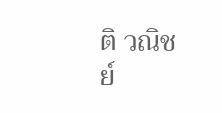ติ วณิชย์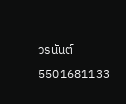วรนันต์
5501681133